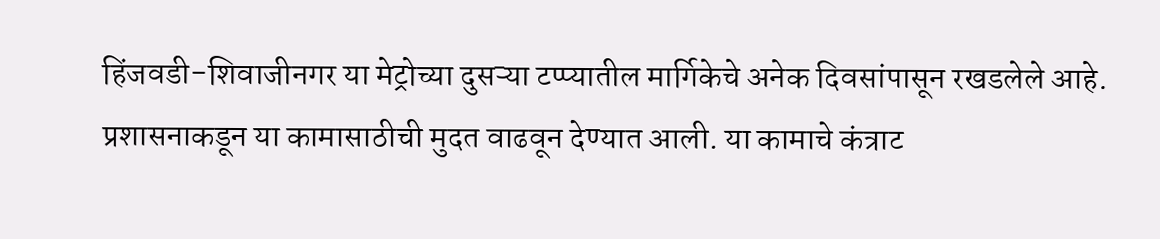हिंजवडी-शिवाजीनगर या मेट्रोच्या दुसऱ्या टप्प्यातील मार्गिकेचे अनेक दिवसांपासून रखडलेले आहे. प्रशासनाकडून या कामासाठीची मुदत वाढवून देण्यात आली. या कामाचे कंत्राट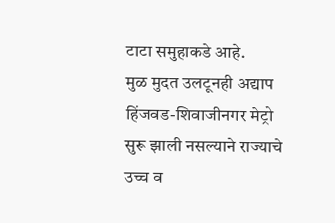टाटा समुहाकडे आहे.
मुळ मुदत उलटूनही अद्याप हिंजवड-शिवाजीनगर मेट्रो सुरू झाली नसल्याने राज्याचे उच्च व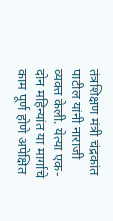तंत्रशिक्षण मंत्री चंद्रकांत पाटील यांनी नाराजी व्यक्त केली. येत्या एक-दोन महिन्यांत या मार्गाचे काम पूर्ण होणे अपेक्षित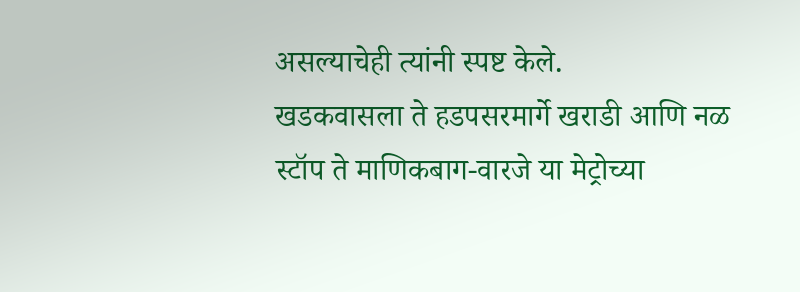असल्याचेही त्यांनी स्पष्ट केले.
खडकवासला ते हडपसरमार्गे खराडी आणि नळ स्टॉप ते माणिकबाग-वारजे या मेट्रोच्या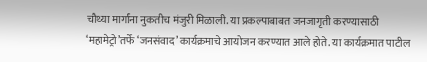चौथ्या मार्गांना नुकतीच मंजुरी मिळाली. या प्रकल्पाबाबत जनजागृती करण्यासाठी ‘महामेट्रो’तर्फे ‘जनसंवाद’ कार्यक्रमाचे आयोजन करण्यात आले होते. या कार्यक्रमात पाटील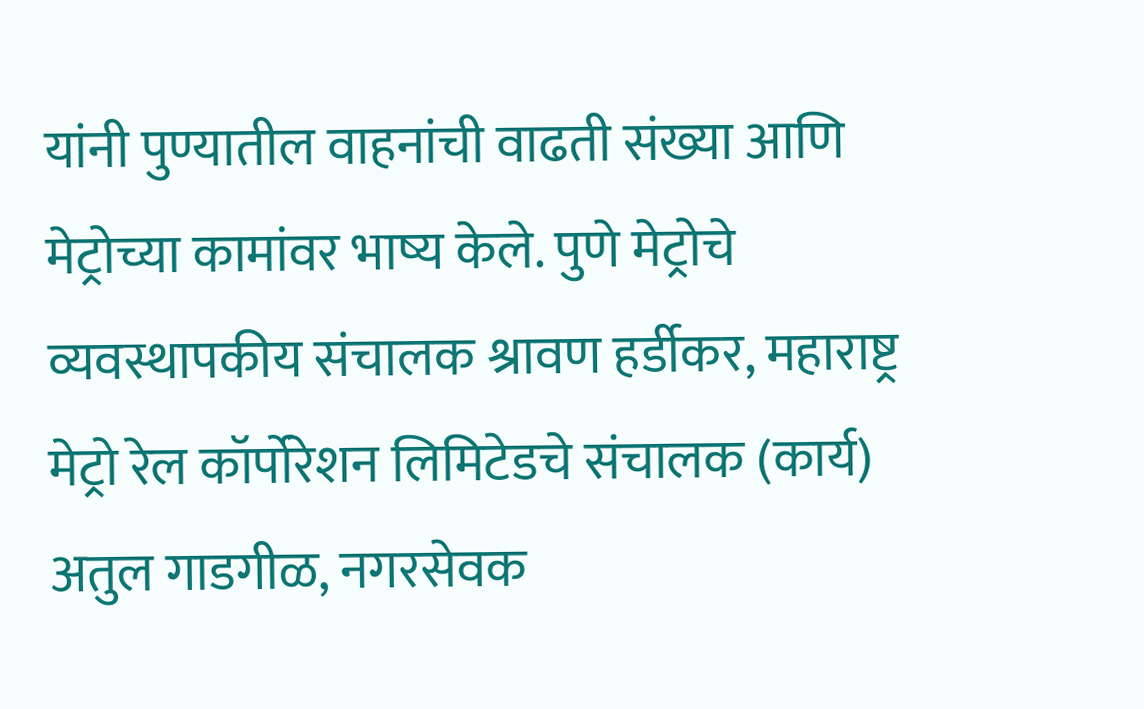यांनी पुण्यातील वाहनांची वाढती संख्या आणि मेट्रोच्या कामांवर भाष्य केले. पुणे मेट्रोचे व्यवस्थापकीय संचालक श्रावण हर्डीकर, महाराष्ट्र मेट्रो रेल कॉर्पोरेशन लिमिटेडचे संचालक (कार्य) अतुल गाडगीळ, नगरसेवक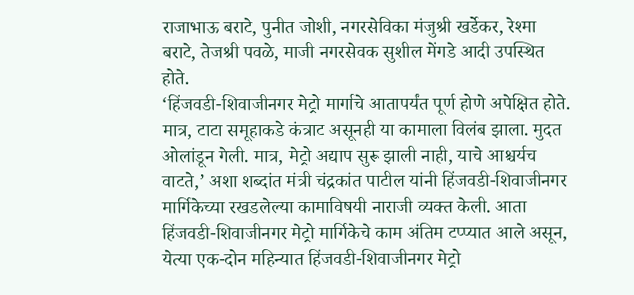राजाभाऊ बराटे, पुनीत जोशी, नगरसेविका मंजुश्री खर्डेकर, रेश्मा बराटे, तेजश्री पवळे, माजी नगरसेवक सुशील मेंगडे आदी उपस्थित होते.
‘हिंजवडी-शिवाजीनगर मेट्रो मार्गाचे आतापर्यंत पूर्ण होणे अपेक्षित होते. मात्र, टाटा समूहाकडे कंत्राट असूनही या कामाला विलंब झाला. मुदत ओलांडून गेली. मात्र, मेट्रो अद्याप सुरू झाली नाही, याचे आश्चर्यच वाटते,’ अशा शब्दांत मंत्री चंद्रकांत पाटील यांनी हिंजवडी-शिवाजीनगर मार्गिकेच्या रखडलेल्या कामाविषयी नाराजी व्यक्त केली. आता हिंजवडी-शिवाजीनगर मेट्रो मार्गिकेचे काम अंतिम टप्प्यात आले असून, येत्या एक-दोन महिन्यात हिंजवडी-शिवाजीनगर मेट्रो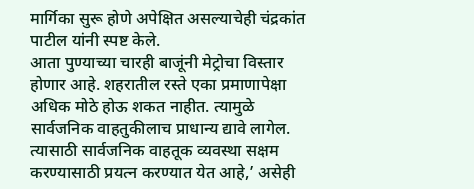मार्गिका सुरू होणे अपेक्षित असल्याचेही चंद्रकांत पाटील यांनी स्पष्ट केले.
आता पुण्याच्या चारही बाजूंनी मेट्रोचा विस्तार होणार आहे. शहरातील रस्ते एका प्रमाणापेक्षा अधिक मोठे होऊ शकत नाहीत. त्यामुळे सार्वजनिक वाहतुकीलाच प्राधान्य द्यावे लागेल. त्यासाठी सार्वजनिक वाहतूक व्यवस्था सक्षम करण्यासाठी प्रयत्न करण्यात येत आहे,’ असेही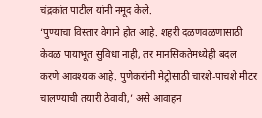चंद्रकांत पाटील यांनी नमूद केले.
‘पुण्याचा विस्तार वेगाने होत आहे. शहरी दळणवळणासाठी केवळ पायाभूत सुविधा नाही, तर मानसिकतेमध्येही बदल करणे आवश्यक आहे. पुणेकरांनी मेट्रोसाठी चारशे-पाचशे मीटर चालण्याची तयारी ठेवावी,’ असे आवाहन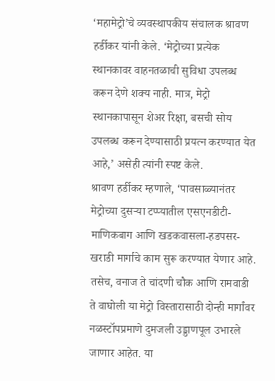‘महामेट्रो’चे व्यवस्थापकीय संचालक श्रावण हर्डीकर यांनी केले. ‘मेट्रोच्या प्रत्येक स्थानकावर वाहनतळाची सुविधा उपलब्ध करून देणे शक्य नाही. मात्र, मेट्रो स्थानकापासून शेअर रिक्षा, बसची सोय उपलब्ध करून देण्यासाठी प्रयत्न करण्यात येत आहे,’ असेही त्यांनी स्पष्ट केले.
श्रावण हर्डीकर म्हणाले, ‘पावसाळ्यानंतर मेट्रोच्या दुसऱ्या टप्प्यातील एसएनडीटी-माणिकबाग आणि खडकवासला-हडपसर-खराडी मार्गाचे काम सुरू करण्यात येणार आहे. तसेच, वनाज ते चांदणी चौक आणि रामवाडी ते वाघोली या मेट्रो विस्तारासाठी दोन्ही मार्गांवर नळस्टॉपप्रमाणे दुमजली उड्डाणपूल उभारले जाणार आहेत. या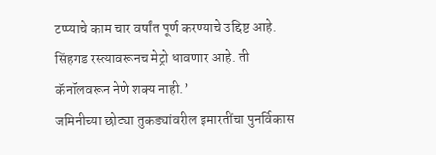टप्प्याचे काम चार वर्षांत पूर्ण करण्याचे उद्दिष्ट आहे. सिंहगड रस्त्यावरूनच मेट्रो धावणार आहे. ती कॅनॉलवरून नेणे शक्य नाही.’
जमिनीच्या छोट्या तुकड्यांवरील इमारतींचा पुनर्विकास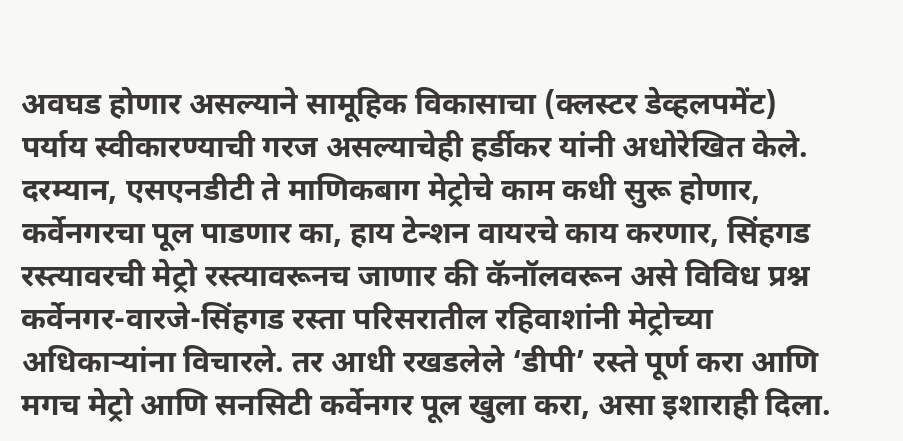अवघड होणार असल्याने सामूहिक विकासाचा (क्लस्टर डेव्हलपमेंट) पर्याय स्वीकारण्याची गरज असल्याचेही हर्डीकर यांनी अधोरेखित केले.
दरम्यान, एसएनडीटी ते माणिकबाग मेट्रोचे काम कधी सुरू होणार, कर्वेनगरचा पूल पाडणार का, हाय टेन्शन वायरचे काय करणार, सिंहगड रस्त्यावरची मेट्रो रस्त्यावरूनच जाणार की कॅनॉलवरून असे विविध प्रश्न कर्वेनगर-वारजे-सिंहगड रस्ता परिसरातील रहिवाशांनी मेट्रोच्या अधिकाऱ्यांना विचारले. तर आधी रखडलेले ‘डीपी’ रस्ते पूर्ण करा आणि मगच मेट्रो आणि सनसिटी कर्वेनगर पूल खुला करा, असा इशाराही दिला.